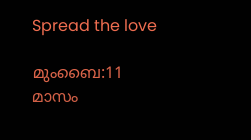Spread the love

മുംബൈ:11 മാസം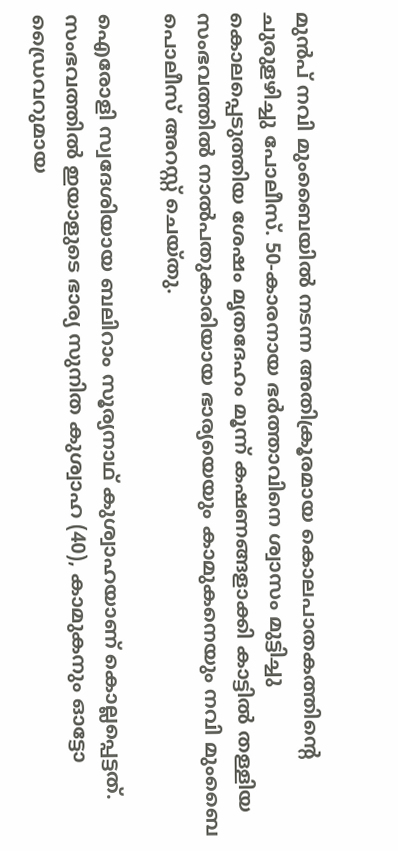മുൻപ് നവി മുംബൈയിൽ നടന്ന അതിക്രൂരമായ കൊലപാതകത്തിന്റെ ചുരുളഴിച്ചു പോലീസ്. 50-കാരനായ ഭർത്താവിനെ ശ്വാസം മുട്ടിച്ചു കൊലപ്പെടുത്തിയ ശേഷം മൃതദേഹം മൂന്ന് കഷണങ്ങളാക്കി കാട്ടിൽ തള്ളിയ സംഭവത്തിൽ നാൽപതുകാരിയായ ഭാര്യയെയും കാമുകനെയും നവി മുംബൈ പൊലീസ് അറസ്റ്റ് ചെയ്തു.

ഐരോളി സ്വദേശിയായ ബലിറാം സൂര്യനാഥ് കുശ്വാഹയാണ് കൊല്ലപ്പെട്ടത്. സംഭവത്തിൽ ഇയാളുടെ ഭാര്യ സുനിത കുശ്വാഹ (40), കാമുകനും ഓട്ടോ ഡ്രൈവറുമായ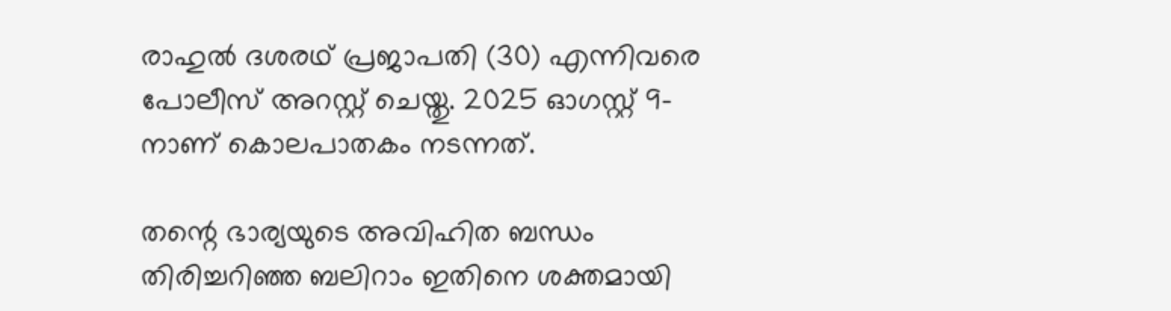രാഹുൽ ദശരഥ് പ്രജാപതി (30) എന്നിവരെ പോലീസ് അറസ്റ്റ് ചെയ്തു. 2025 ഓഗസ്റ്റ് 9-നാണ് കൊലപാതകം നടന്നത്.

തന്റെ ഭാര്യയുടെ അവിഹിത ബന്ധം തിരിച്ചറിഞ്ഞ ബലിറാം ഇതിനെ ശക്തമായി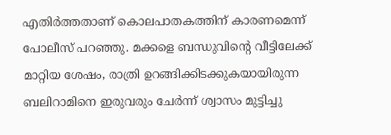എതിർത്തതാണ് കൊലപാതകത്തിന് കാരണമെന്ന് പോലീസ് പറഞ്ഞു. മക്കളെ ബന്ധുവിന്റെ വീട്ടിലേക്ക് മാറ്റിയ ശേഷം, രാത്രി ഉറങ്ങിക്കിടക്കുകയായിരുന്ന ബലിറാമിനെ ഇരുവരും ചേർന്ന് ശ്വാസം മുട്ടിച്ചു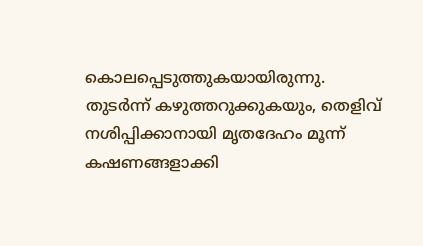കൊലപ്പെടുത്തുകയായിരുന്നു. തുടർന്ന് കഴുത്തറുക്കുകയും, തെളിവ് നശിപ്പിക്കാനായി മൃതദേഹം മൂന്ന് കഷണങ്ങളാക്കി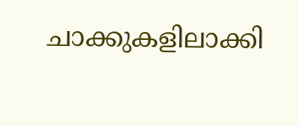ചാക്കുകളിലാക്കി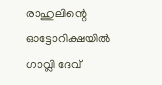രാഹുലിന്റെ ഓട്ടോറിക്ഷയിൽ ഗാവ്ലി ദേവ്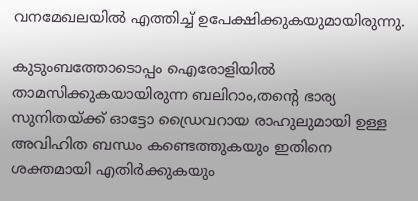വനമേഖലയിൽ എത്തിച്ച് ഉപേക്ഷിക്കുകയുമായിരുന്നു.

കുടുംബത്തോടൊപ്പം ഐരോളിയിൽ താമസിക്കുകയായിരുന്ന ബലിറാം,തന്റെ ഭാര്യ സുനിതയ്ക്ക് ഓട്ടോ ഡ്രൈവറായ രാഹുലുമായി ഉള്ള അവിഹിത ബന്ധം കണ്ടെത്തുകയും ഇതിനെ ശക്തമായി എതിർക്കുകയും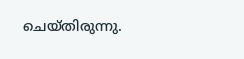ചെയ്തിരുന്നു.